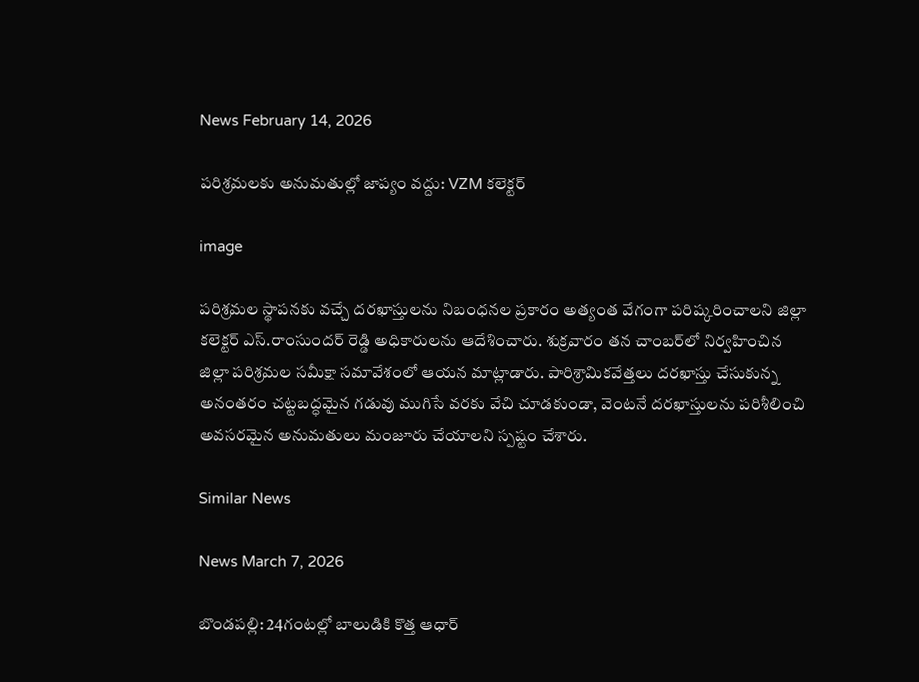News February 14, 2026

పరిశ్రమలకు అనుమతుల్లో జాప్యం వద్దు: VZM కలెక్టర్

image

పరిశ్రమల స్థాపనకు వచ్చే దరఖాస్తులను నిబంధనల ప్రకారం అత్యంత వేగంగా పరిష్కరించాలని జిల్లా కలెక్టర్ ఎస్.రాంసుందర్ రెడ్డి అధికారులను ఆదేశించారు. శుక్రవారం తన చాంబర్‌లో నిర్వహించిన జిల్లా పరిశ్రమల సమీక్షా సమావేశంలో ఆయన మాట్లాడారు. పారిశ్రామికవేత్తలు దరఖాస్తు చేసుకున్న అనంతరం చట్టబద్ధమైన గడువు ముగిసే వరకు వేచి చూడకుండా, వెంటనే దరఖాస్తులను పరిశీలించి అవసరమైన అనుమతులు మంజూరు చేయాలని స్పష్టం చేశారు.

Similar News

News March 7, 2026

బొండపల్లి: 24గంటల్లో బాలుడికి కొత్త ఆధార్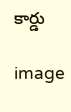కార్డు

image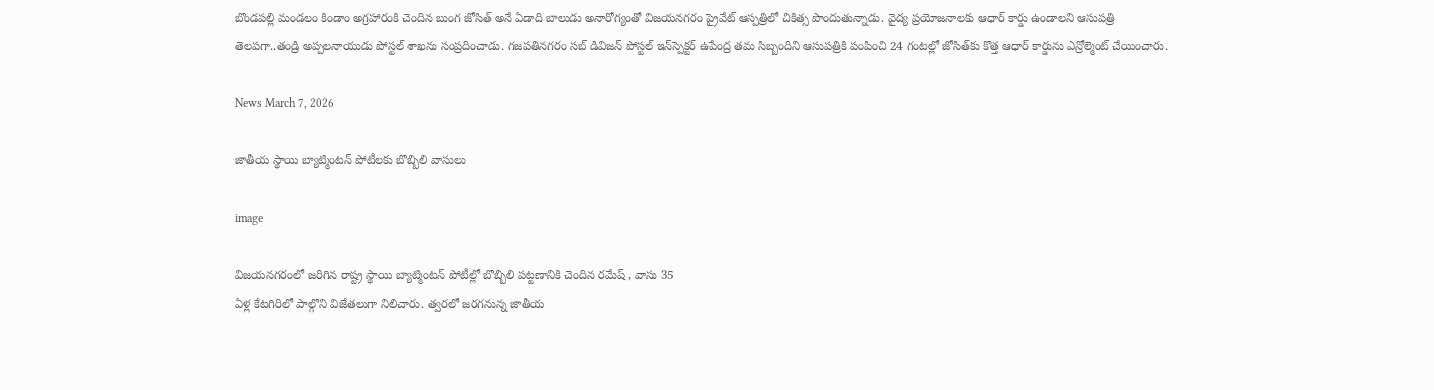బొండపల్లి మండలం కిండాం అగ్రహారంకి చెందిన బుంగ జోసిత్ అనే ఏడాది బాలుడు అనారోగ్యంతో విజయనగరం ప్రైవేట్ ఆస్పత్రిలో చికిత్స పొందుతున్నాడు. వైద్య ప్రయోజనాలకు ఆధార్ కార్డు ఉండాలని ఆసుపత్రి తెలపగా..తండ్రి అప్పలనాయుడు పోస్టల్ శాఖ‌ను సంప్రదించాడు. గజపతినగరం సబ్ డివిజన్ పోస్టల్ ఇన్‌స్పెక్టర్ ఉపేంద్ర తమ సిబ్బందిని ఆసుపత్రికి పంపించి 24 గంటల్లో జోసిత్‌కు కొత్త ఆధార్ కార్డును ఎన్రోల్మెంట్ చేయించారు.

News March 7, 2026

జాతీయ స్థాయి బ్యాట్మింటన్ పోటీలకు బొబ్బిలి వాసులు

image

విజయనగరంలో జరిగిన రాష్ట్ర స్థాయి బ్యాట్మింటన్ పోటీల్లో బొబ్బిలి పట్టణానికి చెందిన రమేష్ , వాసు 35
ఏళ్ల కేటగిరిలో పాల్గొని విజేతలుగా నిలిచారు. త్వరలో జరగనున్న జాతీయ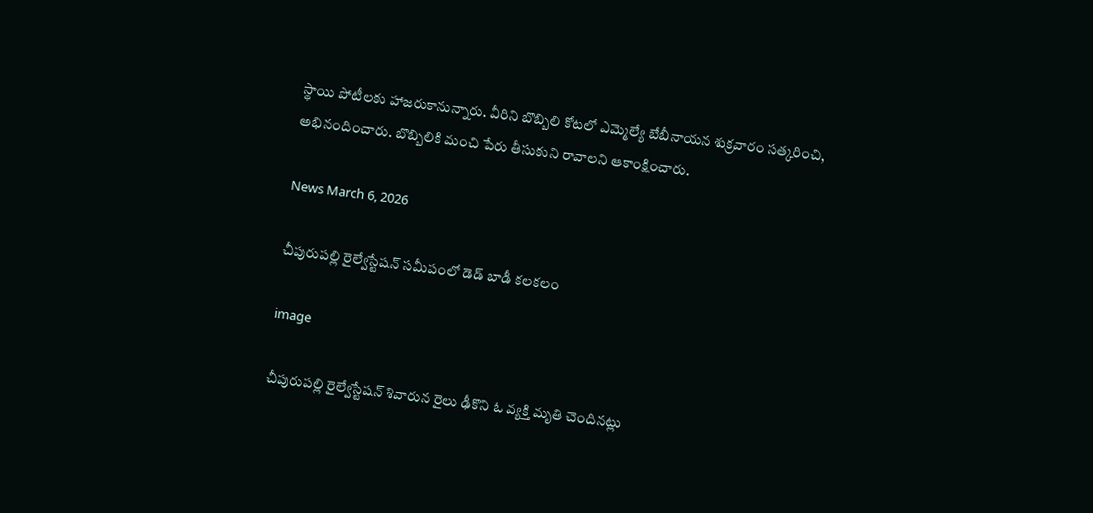స్థాయి పోటీలకు హాజరుకానున్నారు. వీరిని బొబ్బిలి కోటలో ఎమ్మెల్యే బేబీనాయన శుక్రవారం సత్కరించి, అభినందించారు. బొబ్బిలికి మంచి పేరు తీసుకుని రావాలని ఆకాంక్షించారు.

News March 6, 2026

చీపురుపల్లి రైల్వేస్టేషన్‌ సమీపంలో డెడ్ బాడీ కలకలం

image

చీపురుపల్లి రైల్వేస్టేషన్ శివారున రైలు ఢీకొని ఓ వ్యక్తి మృతి చెందినట్లు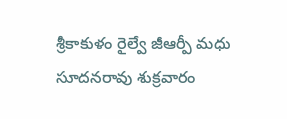శ్రీకాకుళం రైల్వే జీఆర్పీ మధు సూదనరావు శుక్రవారం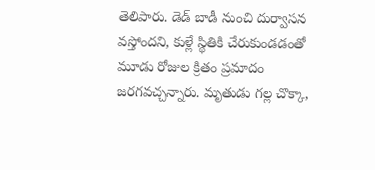తెలిపారు. డెడ్ బాడీ నుంచి దుర్వాసన వస్తోందని, కుళ్లే స్థితికి చేరుకుండడంతో మూడు రోజుల క్రితం ప్రమాదం జరగవచ్చన్నారు. మృతుడు గల్ల చొక్కా,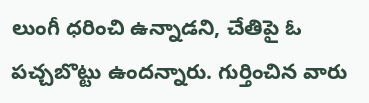లుంగీ ధరించి ఉన్నాడని, చేతిపై ఓ పచ్చబొట్టు ఉందన్నారు. గుర్తించిన వారు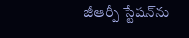జీఆర్పీ స్టేషన్‌ను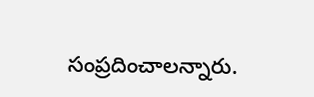సంప్రదించాలన్నారు.